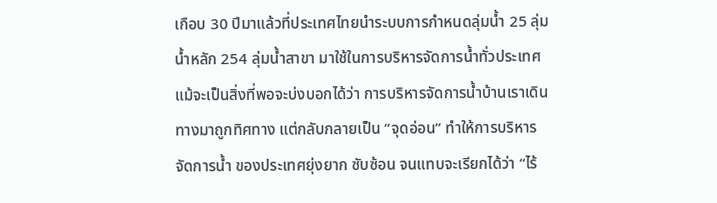เกือบ 30 ปีมาแล้วที่ประเทศไทยนำระบบการกำหนดลุ่มน้ำ 25 ลุ่มน้ำหลัก 254 ลุ่มน้ำสาขา มาใช้ในการบริหารจัดการน้ำทั่วประเทศแม้จะเป็นสิ่งที่พอจะบ่งบอกได้ว่า การบริหารจัดการน้ำบ้านเราเดินทางมาถูกทิศทาง แต่กลับกลายเป็น “จุดอ่อน” ทำให้การบริหารจัดการน้ำ ของประเทศยุ่งยาก ซับซ้อน จนแทบจะเรียกได้ว่า “ไร้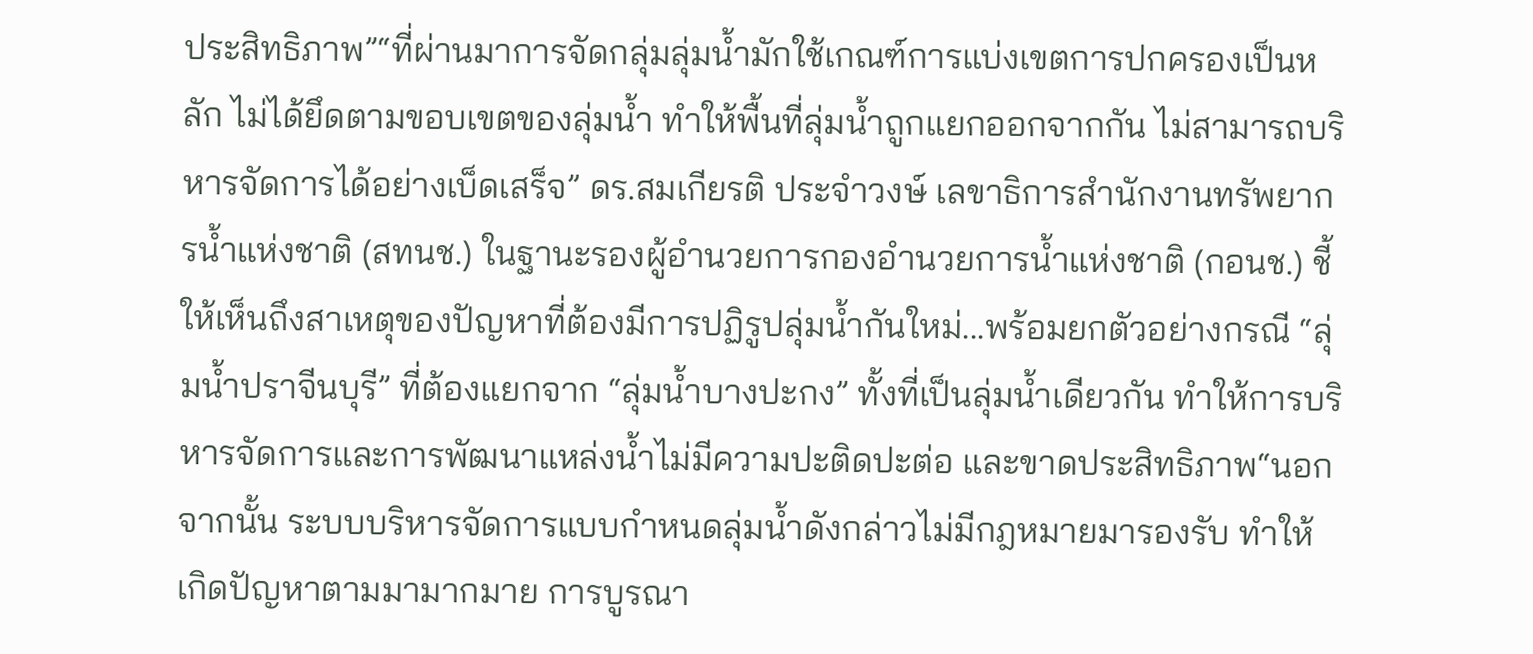ประสิทธิภาพ”“ที่ผ่านมาการจัดกลุ่มลุ่มน้ำมักใช้เกณฑ์การแบ่งเขตการปกครองเป็นหลัก ไม่ได้ยึดตามขอบเขตของลุ่มน้ำ ทำให้พื้นที่ลุ่มน้ำถูกแยกออกจากกัน ไม่สามารถบริหารจัดการได้อย่างเบ็ดเสร็จ” ดร.สมเกียรติ ประจำวงษ์ เลขาธิการสำนักงานทรัพยากรน้ำแห่งชาติ (สทนช.) ในฐานะรองผู้อำนวยการกองอำนวยการน้ำแห่งชาติ (กอนช.) ชี้ให้เห็นถึงสาเหตุของปัญหาที่ต้องมีการปฏิรูปลุ่มน้ำกันใหม่...พร้อมยกตัวอย่างกรณี “ลุ่มน้ำปราจีนบุรี” ที่ต้องแยกจาก “ลุ่มน้ำบางปะกง” ทั้งที่เป็นลุ่มน้ำเดียวกัน ทำให้การบริหารจัดการและการพัฒนาแหล่งน้ำไม่มีความปะติดปะต่อ และขาดประสิทธิภาพ“นอกจากนั้น ระบบบริหารจัดการแบบกำหนดลุ่มน้ำดังกล่าวไม่มีกฎหมายมารองรับ ทำให้เกิดปัญหาตามมามากมาย การบูรณา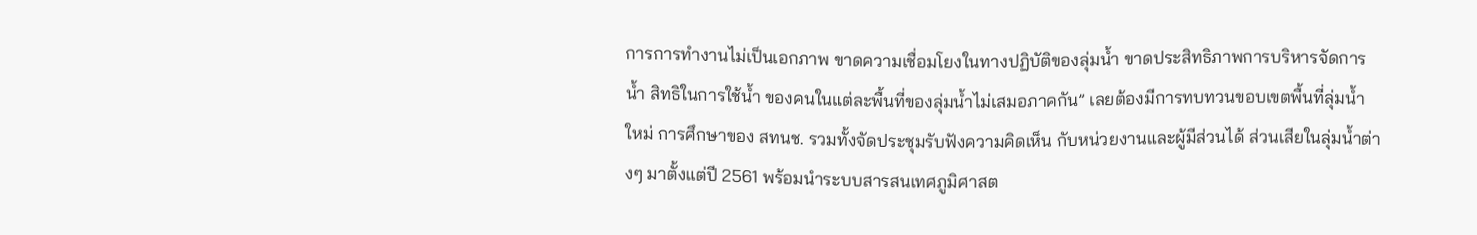การการทำงานไม่เป็นเอกภาพ ขาดความเชื่อมโยงในทางปฏิบัติของลุ่มน้ำ ขาดประสิทธิภาพการบริหารจัดการน้ำ สิทธิในการใช้น้ำ ของคนในแต่ละพื้นที่ของลุ่มน้ำไม่เสมอภาคกัน” เลยต้องมีการทบทวนขอบเขตพื้นที่ลุ่มน้ำใหม่ การศึกษาของ สทนช. รวมทั้งจัดประชุมรับฟังความคิดเห็น กับหน่วยงานและผู้มีส่วนได้ ส่วนเสียในลุ่มน้ำต่างๆ มาตั้งแต่ปี 2561 พร้อมนำระบบสารสนเทศภูมิศาสต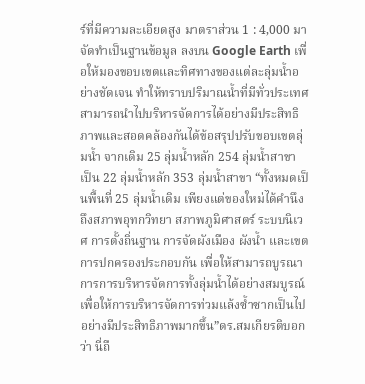ร์ที่มีความละเอียดสูง มาตราส่วน 1 : 4,000 มาจัดทำเป็นฐานข้อมูล ลงบน Google Earth เพื่อให้มองขอบเขตและทิศทางของแต่ละลุ่มน้ำอย่างชัดเจน ทำให้ทราบปริมาณน้ำที่มีทั่วประเทศ สามารถนำไปบริหารจัดการได้อย่างมีประสิทธิภาพและสอดคล้องกันได้ข้อสรุปปรับขอบเขตลุ่มน้ำ จากเดิม 25 ลุ่มน้ำหลัก 254 ลุ่มน้ำสาขา เป็น 22 ลุ่มน้ำหลัก 353 ลุ่มน้ำสาขา “ทั้งหมดเป็นพื้นที่ 25 ลุ่มน้ำเดิม เพียงแต่ของใหม่ได้คำนึงถึงสภาพอุทกวิทยา สภาพภูมิศาสตร์ ระบบนิเวศ การตั้งถิ่นฐาน การจัดผังเมือง ผังน้ำ และเขตการปกครองประกอบกัน เพื่อให้สามารถบูรณาการการบริหารจัดการทั้งลุ่มน้ำได้อย่างสมบูรณ์ เพื่อให้การบริหารจัดการท่วมแล้งซ้ำซากเป็นไปอย่างมีประสิทธิภาพมากขึ้น”ดร.สมเกียรติบอกว่า นี่ถื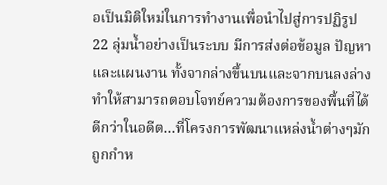อเป็นมิติใหม่ในการทำงานเพื่อนำไปสู่การปฏิรูป 22 ลุ่มน้ำอย่างเป็นระบบ มีการส่งต่อข้อมูล ปัญหา และแผนงาน ทั้งจากล่างขึ้นบนและจากบนลงล่างทำให้สามารถตอบโจทย์ความต้องการของพื้นที่ได้ดีกว่าในอดีต...ที่โครงการพัฒนาแหล่งน้ำต่างๆมักถูกกำห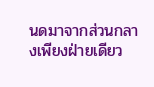นดมาจากส่วนกลางเพียงฝ่ายเดียว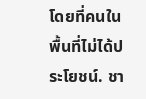โดยที่คนในพื้นที่ไม่ได้ประโยชน์. ชา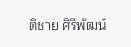ติชาย ศิริพัฒน์